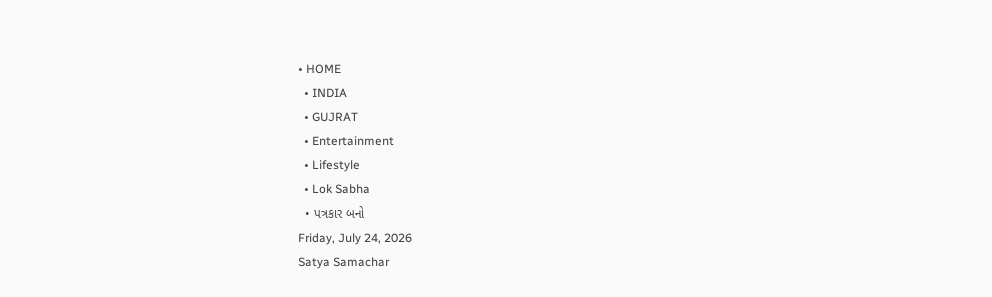• HOME
  • INDIA
  • GUJRAT
  • Entertainment
  • Lifestyle
  • Lok Sabha
  • પત્રકાર બનો
Friday, July 24, 2026
Satya Samachar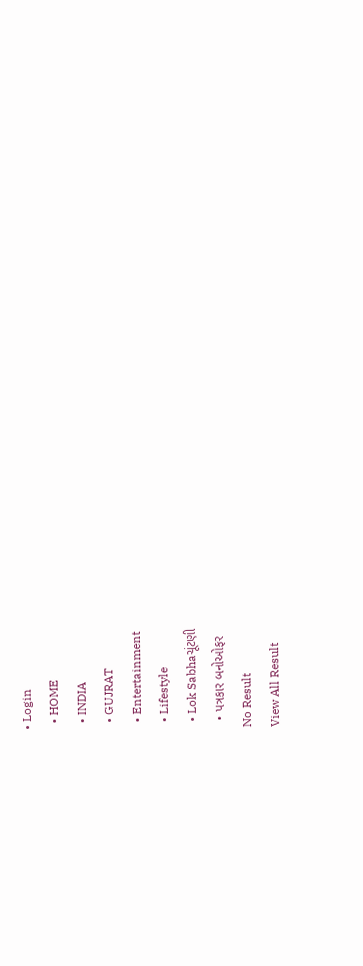• Login
  • HOME
  • INDIA
  • GUJRAT
  • Entertainment
  • Lifestyle
  • Lok Sabhaચૂંટણી
  • પત્રકાર બનોઓફર
No Result
View All Result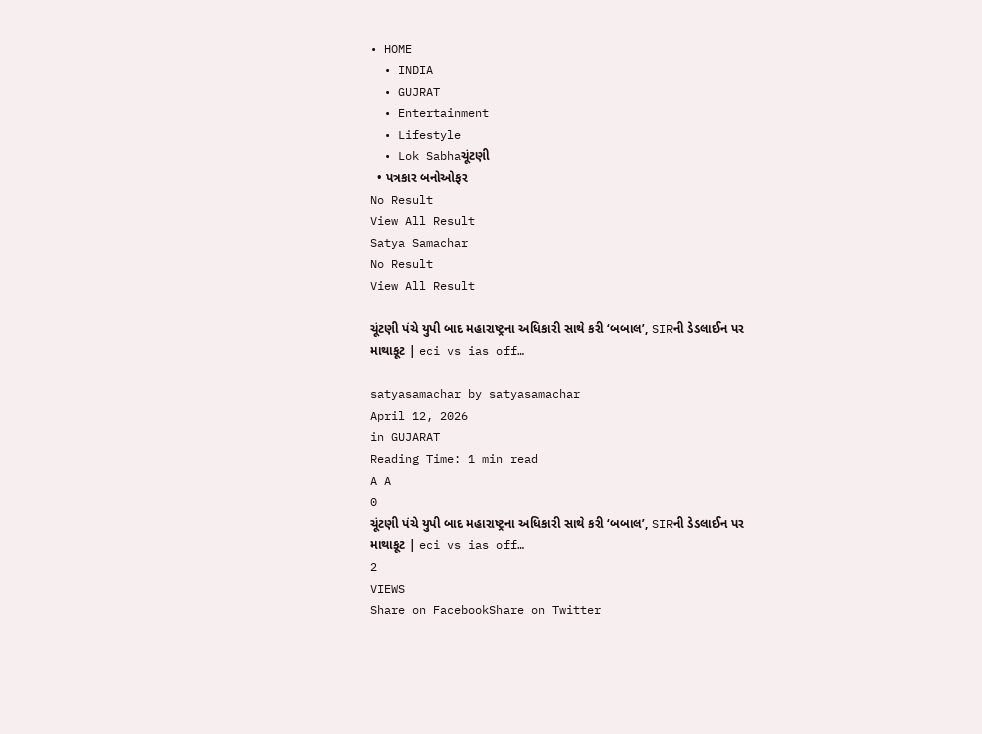• HOME
  • INDIA
  • GUJRAT
  • Entertainment
  • Lifestyle
  • Lok Sabhaચૂંટણી
  • પત્રકાર બનોઓફર
No Result
View All Result
Satya Samachar
No Result
View All Result

ચૂંટણી પંચે યુપી બાદ મહારાષ્ટ્રના અધિકારી સાથે કરી ‘બબાલ’, SIRની ડેડલાઈન પર માથાકૂટ | eci vs ias off…

satyasamachar by satyasamachar
April 12, 2026
in GUJARAT
Reading Time: 1 min read
A A
0
ચૂંટણી પંચે યુપી બાદ મહારાષ્ટ્રના અધિકારી સાથે કરી ‘બબાલ’, SIRની ડેડલાઈન પર માથાકૂટ | eci vs ias off…
2
VIEWS
Share on FacebookShare on Twitter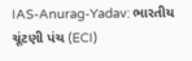IAS-Anurag-Yadav: ભારતીય ચૂંટણી પંચ (ECI)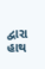દ્વારા હાથ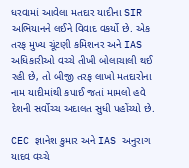ધરવામાં આવેલા મતદાર યાદીના SIR અભિયાનને લઈને વિવાદ વકર્યો છે. એક તરફ મુખ્ય ચૂંટણી કમિશનર અને IAS અધિકારીઓ વચ્ચે તીખી બોલાચાલી થઈ રહી છે, તો બીજી તરફ લાખો મતદારોના નામ યાદીમાંથી કપાઈ જતાં મામલો હવે દેશની સર્વોચ્ચ અદાલત સુધી પહોંચ્યો છે.

CEC જ્ઞાનેશ કુમાર અને IAS અનુરાગ યાદવ વચ્ચે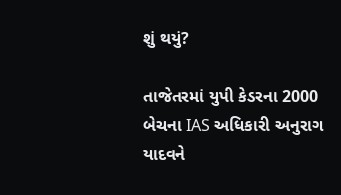શું થયું?

તાજેતરમાં યુપી કેડરના 2000 બેચના IAS અધિકારી અનુરાગ યાદવને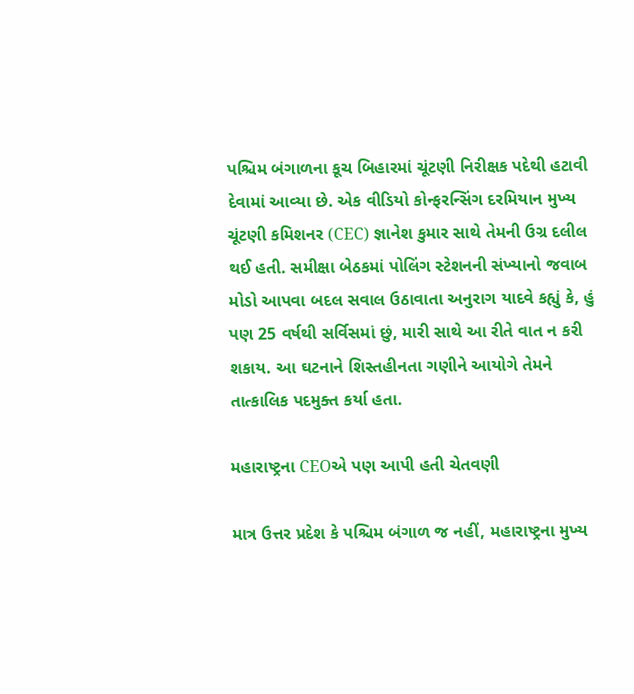પશ્ચિમ બંગાળના કૂચ બિહારમાં ચૂંટણી નિરીક્ષક પદેથી હટાવી દેવામાં આવ્યા છે. એક વીડિયો કોન્ફરન્સિંગ દરમિયાન મુખ્ય ચૂંટણી કમિશનર (CEC) જ્ઞાનેશ કુમાર સાથે તેમની ઉગ્ર દલીલ થઈ હતી. સમીક્ષા બેઠકમાં પોલિંગ સ્ટેશનની સંખ્યાનો જવાબ મોડો આપવા બદલ સવાલ ઉઠાવાતા અનુરાગ યાદવે કહ્યું કે, હું પણ 25 વર્ષથી સર્વિસમાં છું, મારી સાથે આ રીતે વાત ન કરી શકાય. આ ઘટનાને શિસ્તહીનતા ગણીને આયોગે તેમને તાત્કાલિક પદમુક્ત કર્યા હતા.

મહારાષ્ટ્રના CEOએ પણ આપી હતી ચેતવણી

માત્ર ઉત્તર પ્રદેશ કે પશ્ચિમ બંગાળ જ નહીં, મહારાષ્ટ્રના મુખ્ય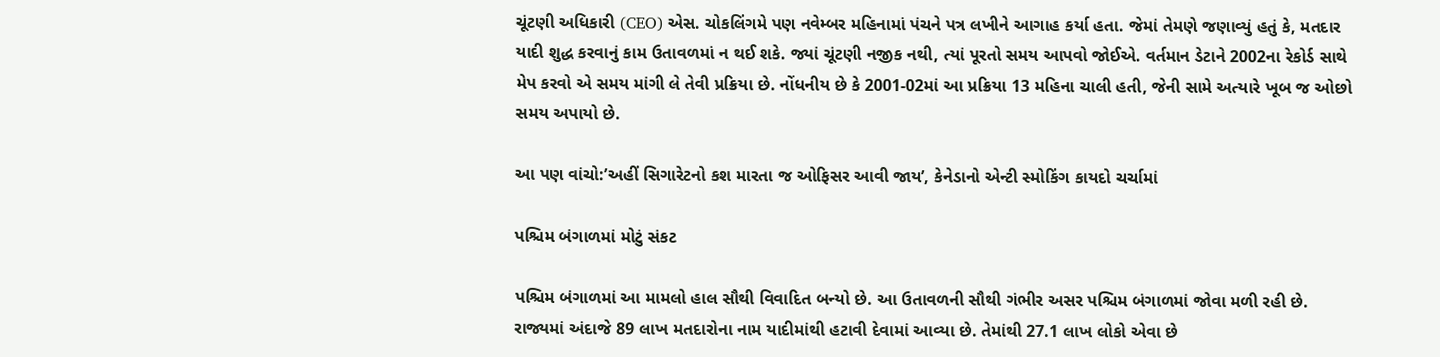ચૂંટણી અધિકારી (CEO) એસ. ચોકલિંગમે પણ નવેમ્બર મહિનામાં પંચને પત્ર લખીને આગાહ કર્યા હતા. જેમાં તેમણે જણાવ્યું હતું કે, મતદાર યાદી શુદ્ધ કરવાનું કામ ઉતાવળમાં ન થઈ શકે. જ્યાં ચૂંટણી નજીક નથી, ત્યાં પૂરતો સમય આપવો જોઈએ. વર્તમાન ડેટાને 2002ના રેકોર્ડ સાથે મેપ કરવો એ સમય માંગી લે તેવી પ્રક્રિયા છે. નોંધનીય છે કે 2001-02માં આ પ્રક્રિયા 13 મહિના ચાલી હતી, જેની સામે અત્યારે ખૂબ જ ઓછો સમય અપાયો છે.

આ પણ વાંચો:’અહીં સિગારેટનો કશ મારતા જ ઓફિસર આવી જાય’, કેનેડાનો એન્ટી સ્મોકિંગ કાયદો ચર્ચામાં

પશ્ચિમ બંગાળમાં મોટું સંકટ

પશ્ચિમ બંગાળમાં આ મામલો હાલ સૌથી વિવાદિત બન્યો છે. આ ઉતાવળની સૌથી ગંભીર અસર પશ્ચિમ બંગાળમાં જોવા મળી રહી છે. રાજ્યમાં અંદાજે 89 લાખ મતદારોના નામ યાદીમાંથી હટાવી દેવામાં આવ્યા છે. તેમાંથી 27.1 લાખ લોકો એવા છે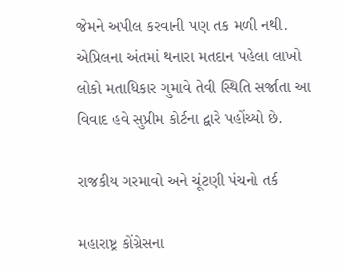જેમને અપીલ કરવાની પણ તક મળી નથી. એપ્રિલના અંતમાં થનારા મતદાન પહેલા લાખો લોકો મતાધિકાર ગુમાવે તેવી સ્થિતિ સર્જાતા આ વિવાદ હવે સુપ્રીમ કોર્ટના દ્વારે પહોંચ્યો છે.

રાજકીય ગરમાવો અને ચૂંટણી પંચનો તર્ક

મહારાષ્ટ્ર કોંગ્રેસના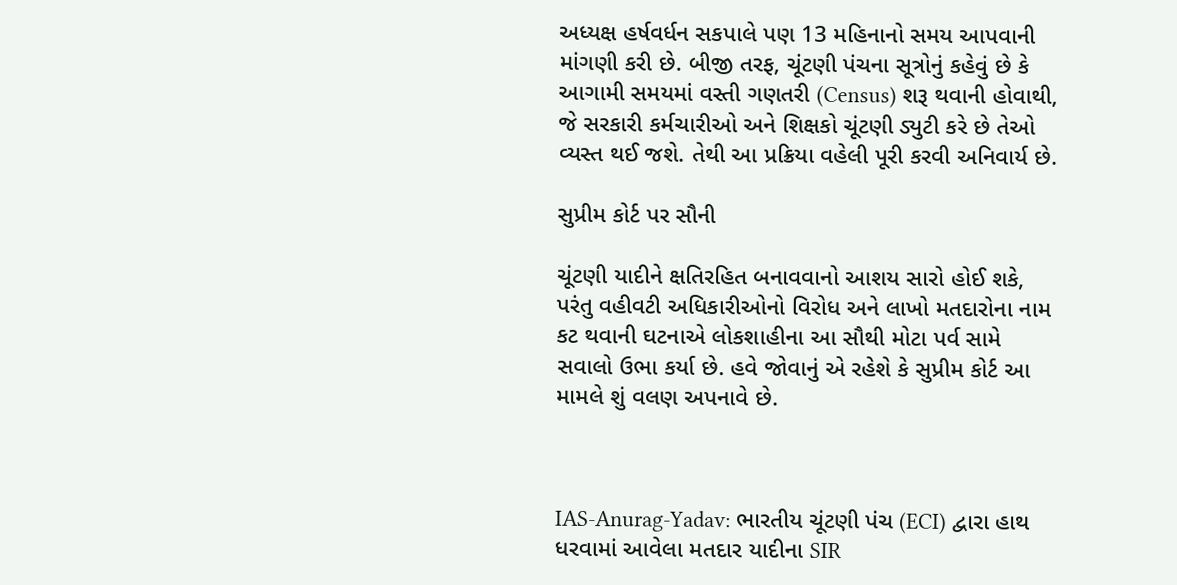અધ્યક્ષ હર્ષવર્ધન સકપાલે પણ 13 મહિનાનો સમય આપવાની માંગણી કરી છે. બીજી તરફ, ચૂંટણી પંચના સૂત્રોનું કહેવું છે કે આગામી સમયમાં વસ્તી ગણતરી (Census) શરૂ થવાની હોવાથી, જે સરકારી કર્મચારીઓ અને શિક્ષકો ચૂંટણી ડ્યુટી કરે છે તેઓ વ્યસ્ત થઈ જશે. તેથી આ પ્રક્રિયા વહેલી પૂરી કરવી અનિવાર્ય છે.

સુપ્રીમ કોર્ટ પર સૌની

ચૂંટણી યાદીને ક્ષતિરહિત બનાવવાનો આશય સારો હોઈ શકે, પરંતુ વહીવટી અધિકારીઓનો વિરોધ અને લાખો મતદારોના નામ કટ થવાની ઘટનાએ લોકશાહીના આ સૌથી મોટા પર્વ સામે સવાલો ઉભા કર્યા છે. હવે જોવાનું એ રહેશે કે સુપ્રીમ કોર્ટ આ મામલે શું વલણ અપનાવે છે.



IAS-Anurag-Yadav: ભારતીય ચૂંટણી પંચ (ECI) દ્વારા હાથ ધરવામાં આવેલા મતદાર યાદીના SIR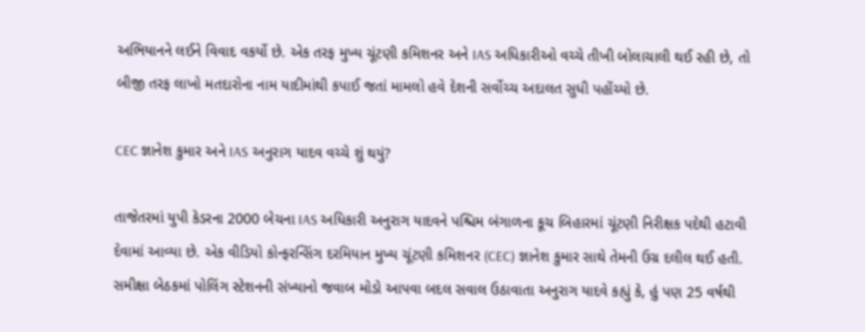અભિયાનને લઈને વિવાદ વકર્યો છે. એક તરફ મુખ્ય ચૂંટણી કમિશનર અને IAS અધિકારીઓ વચ્ચે તીખી બોલાચાલી થઈ રહી છે, તો બીજી તરફ લાખો મતદારોના નામ યાદીમાંથી કપાઈ જતાં મામલો હવે દેશની સર્વોચ્ચ અદાલત સુધી પહોંચ્યો છે.

CEC જ્ઞાનેશ કુમાર અને IAS અનુરાગ યાદવ વચ્ચે શું થયું?

તાજેતરમાં યુપી કેડરના 2000 બેચના IAS અધિકારી અનુરાગ યાદવને પશ્ચિમ બંગાળના કૂચ બિહારમાં ચૂંટણી નિરીક્ષક પદેથી હટાવી દેવામાં આવ્યા છે. એક વીડિયો કોન્ફરન્સિંગ દરમિયાન મુખ્ય ચૂંટણી કમિશનર (CEC) જ્ઞાનેશ કુમાર સાથે તેમની ઉગ્ર દલીલ થઈ હતી. સમીક્ષા બેઠકમાં પોલિંગ સ્ટેશનની સંખ્યાનો જવાબ મોડો આપવા બદલ સવાલ ઉઠાવાતા અનુરાગ યાદવે કહ્યું કે, હું પણ 25 વર્ષથી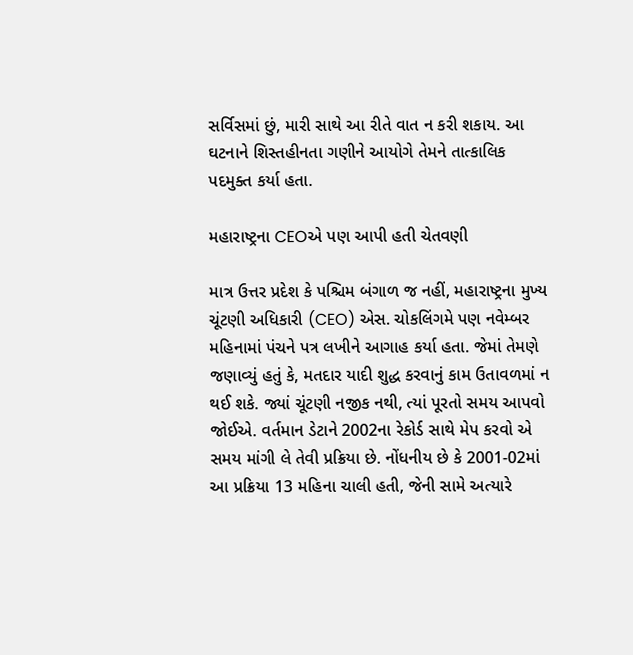સર્વિસમાં છું, મારી સાથે આ રીતે વાત ન કરી શકાય. આ ઘટનાને શિસ્તહીનતા ગણીને આયોગે તેમને તાત્કાલિક પદમુક્ત કર્યા હતા.

મહારાષ્ટ્રના CEOએ પણ આપી હતી ચેતવણી

માત્ર ઉત્તર પ્રદેશ કે પશ્ચિમ બંગાળ જ નહીં, મહારાષ્ટ્રના મુખ્ય ચૂંટણી અધિકારી (CEO) એસ. ચોકલિંગમે પણ નવેમ્બર મહિનામાં પંચને પત્ર લખીને આગાહ કર્યા હતા. જેમાં તેમણે જણાવ્યું હતું કે, મતદાર યાદી શુદ્ધ કરવાનું કામ ઉતાવળમાં ન થઈ શકે. જ્યાં ચૂંટણી નજીક નથી, ત્યાં પૂરતો સમય આપવો જોઈએ. વર્તમાન ડેટાને 2002ના રેકોર્ડ સાથે મેપ કરવો એ સમય માંગી લે તેવી પ્રક્રિયા છે. નોંધનીય છે કે 2001-02માં આ પ્રક્રિયા 13 મહિના ચાલી હતી, જેની સામે અત્યારે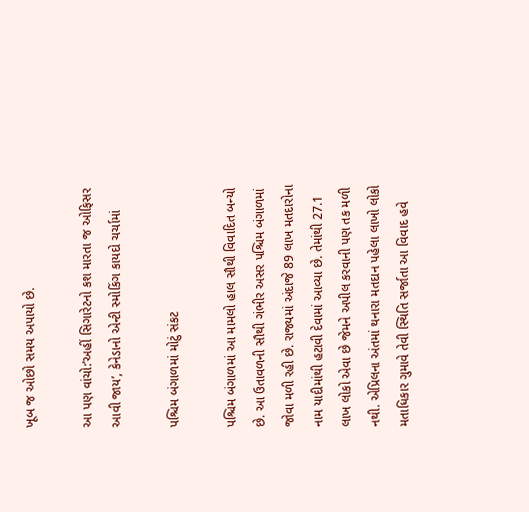ખૂબ જ ઓછો સમય અપાયો છે.

આ પણ વાંચો:’અહીં સિગારેટનો કશ મારતા જ ઓફિસર આવી જાય’, કેનેડાનો એન્ટી સ્મોકિંગ કાયદો ચર્ચામાં

પશ્ચિમ બંગાળમાં મોટું સંકટ

પશ્ચિમ બંગાળમાં આ મામલો હાલ સૌથી વિવાદિત બન્યો છે. આ ઉતાવળની સૌથી ગંભીર અસર પશ્ચિમ બંગાળમાં જોવા મળી રહી છે. રાજ્યમાં અંદાજે 89 લાખ મતદારોના નામ યાદીમાંથી હટાવી દેવામાં આવ્યા છે. તેમાંથી 27.1 લાખ લોકો એવા છે જેમને અપીલ કરવાની પણ તક મળી નથી. એપ્રિલના અંતમાં થનારા મતદાન પહેલા લાખો લોકો મતાધિકાર ગુમાવે તેવી સ્થિતિ સર્જાતા આ વિવાદ હવે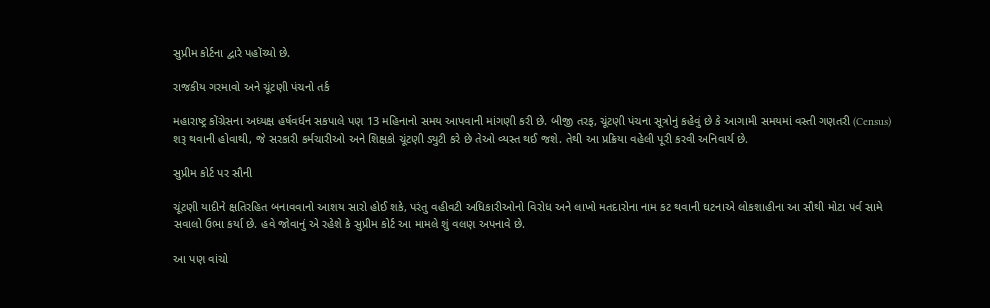સુપ્રીમ કોર્ટના દ્વારે પહોંચ્યો છે.

રાજકીય ગરમાવો અને ચૂંટણી પંચનો તર્ક

મહારાષ્ટ્ર કોંગ્રેસના અધ્યક્ષ હર્ષવર્ધન સકપાલે પણ 13 મહિનાનો સમય આપવાની માંગણી કરી છે. બીજી તરફ, ચૂંટણી પંચના સૂત્રોનું કહેવું છે કે આગામી સમયમાં વસ્તી ગણતરી (Census) શરૂ થવાની હોવાથી, જે સરકારી કર્મચારીઓ અને શિક્ષકો ચૂંટણી ડ્યુટી કરે છે તેઓ વ્યસ્ત થઈ જશે. તેથી આ પ્રક્રિયા વહેલી પૂરી કરવી અનિવાર્ય છે.

સુપ્રીમ કોર્ટ પર સૌની

ચૂંટણી યાદીને ક્ષતિરહિત બનાવવાનો આશય સારો હોઈ શકે, પરંતુ વહીવટી અધિકારીઓનો વિરોધ અને લાખો મતદારોના નામ કટ થવાની ઘટનાએ લોકશાહીના આ સૌથી મોટા પર્વ સામે સવાલો ઉભા કર્યા છે. હવે જોવાનું એ રહેશે કે સુપ્રીમ કોર્ટ આ મામલે શું વલણ અપનાવે છે.

આ પણ વાંચો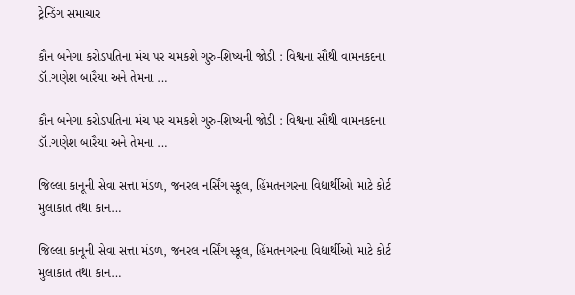ટ્રેન્ડિંગ સમાચાર

કૌન બનેગા કરોડપતિના મંચ પર ચમકશે ગુરુ-શિષ્યની જોડી : વિશ્વના સૌથી વામનકદના ડૉ.ગણેશ બારૈયા અને તેમના …

કૌન બનેગા કરોડપતિના મંચ પર ચમકશે ગુરુ-શિષ્યની જોડી : વિશ્વના સૌથી વામનકદના ડૉ.ગણેશ બારૈયા અને તેમના …

જિલ્લા કાનૂની સેવા સત્તા મંડળ, જનરલ નર્સિંગ સ્કૂલ, હિંમતનગરના વિદ્યાર્થીઓ માટે કોર્ટ મુલાકાત તથા કાન…

જિલ્લા કાનૂની સેવા સત્તા મંડળ, જનરલ નર્સિંગ સ્કૂલ, હિંમતનગરના વિદ્યાર્થીઓ માટે કોર્ટ મુલાકાત તથા કાન…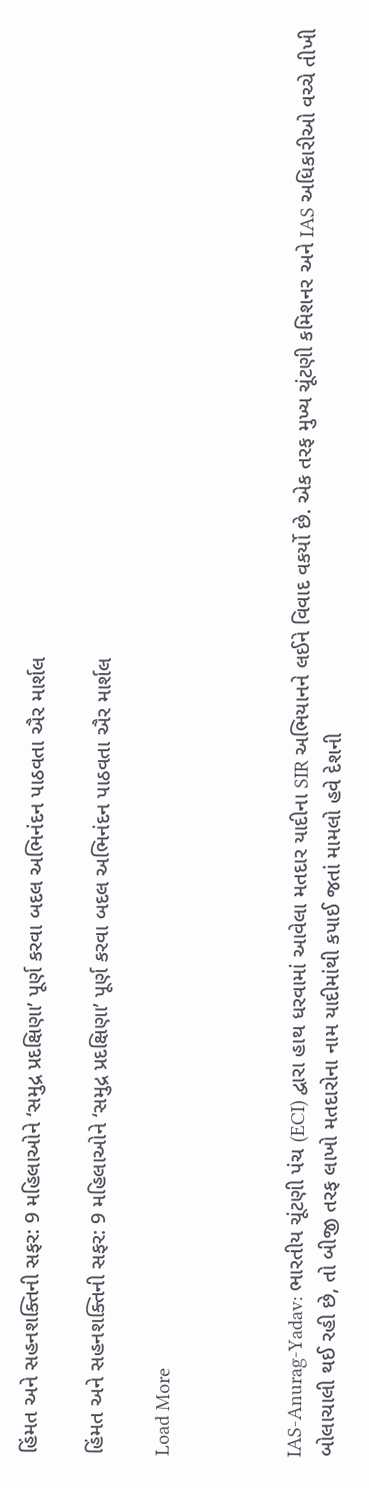હિંમત અને સહનશક્તિની સફર: 9 મહિલાઓને ‘સમુદ્ર પ્રદક્ષિણા’ પૂર્ણ કરવા બદલ અભિનંદન પાઠવતા ઐર માર્શલ

હિંમત અને સહનશક્તિની સફર: 9 મહિલાઓને ‘સમુદ્ર પ્રદક્ષિણા’ પૂર્ણ કરવા બદલ અભિનંદન પાઠવતા ઐર માર્શલ

Load More



IAS-Anurag-Yadav: ભારતીય ચૂંટણી પંચ (ECI) દ્વારા હાથ ધરવામાં આવેલા મતદાર યાદીના SIR અભિયાનને લઈને વિવાદ વકર્યો છે. એક તરફ મુખ્ય ચૂંટણી કમિશનર અને IAS અધિકારીઓ વચ્ચે તીખી બોલાચાલી થઈ રહી છે, તો બીજી તરફ લાખો મતદારોના નામ યાદીમાંથી કપાઈ જતાં મામલો હવે દેશની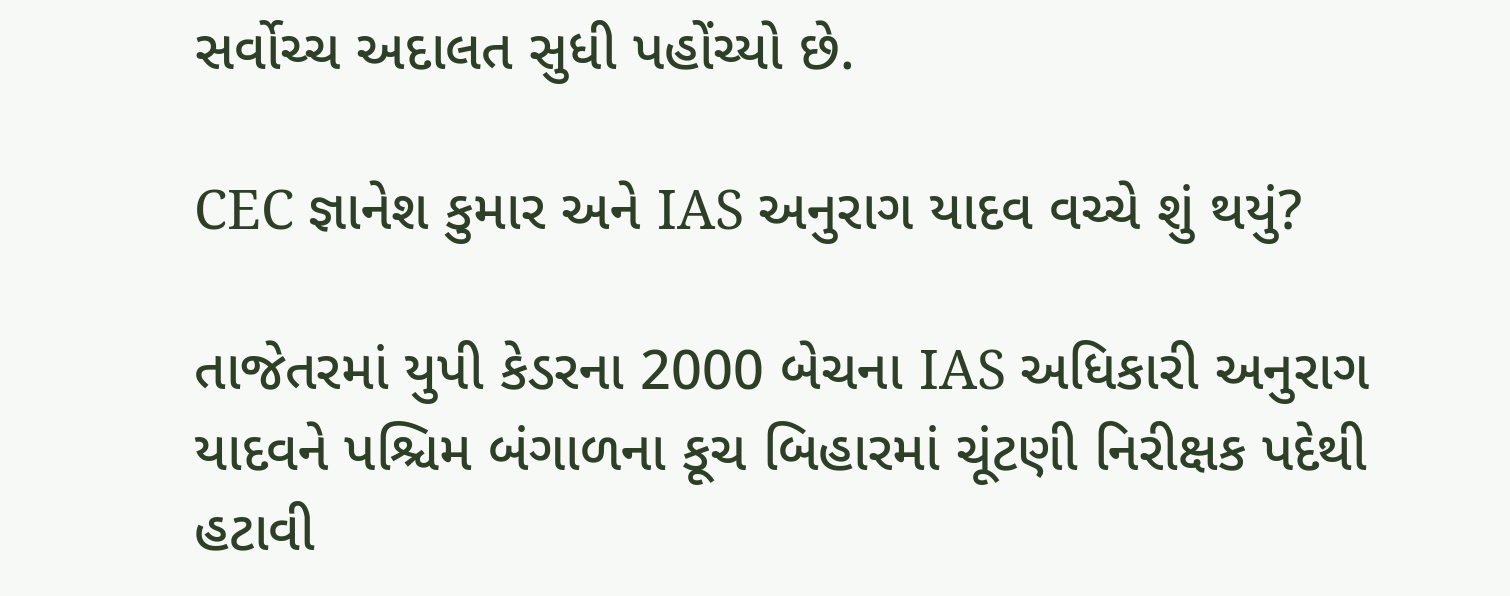સર્વોચ્ચ અદાલત સુધી પહોંચ્યો છે.

CEC જ્ઞાનેશ કુમાર અને IAS અનુરાગ યાદવ વચ્ચે શું થયું?

તાજેતરમાં યુપી કેડરના 2000 બેચના IAS અધિકારી અનુરાગ યાદવને પશ્ચિમ બંગાળના કૂચ બિહારમાં ચૂંટણી નિરીક્ષક પદેથી હટાવી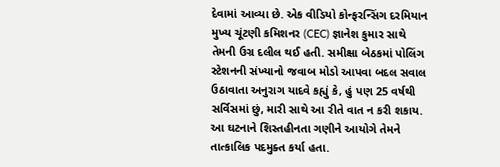દેવામાં આવ્યા છે. એક વીડિયો કોન્ફરન્સિંગ દરમિયાન મુખ્ય ચૂંટણી કમિશનર (CEC) જ્ઞાનેશ કુમાર સાથે તેમની ઉગ્ર દલીલ થઈ હતી. સમીક્ષા બેઠકમાં પોલિંગ સ્ટેશનની સંખ્યાનો જવાબ મોડો આપવા બદલ સવાલ ઉઠાવાતા અનુરાગ યાદવે કહ્યું કે, હું પણ 25 વર્ષથી સર્વિસમાં છું, મારી સાથે આ રીતે વાત ન કરી શકાય. આ ઘટનાને શિસ્તહીનતા ગણીને આયોગે તેમને તાત્કાલિક પદમુક્ત કર્યા હતા.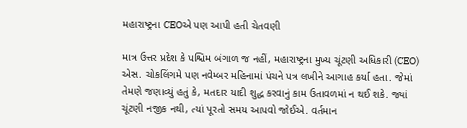મહારાષ્ટ્રના CEOએ પણ આપી હતી ચેતવણી

માત્ર ઉત્તર પ્રદેશ કે પશ્ચિમ બંગાળ જ નહીં, મહારાષ્ટ્રના મુખ્ય ચૂંટણી અધિકારી (CEO) એસ. ચોકલિંગમે પણ નવેમ્બર મહિનામાં પંચને પત્ર લખીને આગાહ કર્યા હતા. જેમાં તેમણે જણાવ્યું હતું કે, મતદાર યાદી શુદ્ધ કરવાનું કામ ઉતાવળમાં ન થઈ શકે. જ્યાં ચૂંટણી નજીક નથી, ત્યાં પૂરતો સમય આપવો જોઈએ. વર્તમાન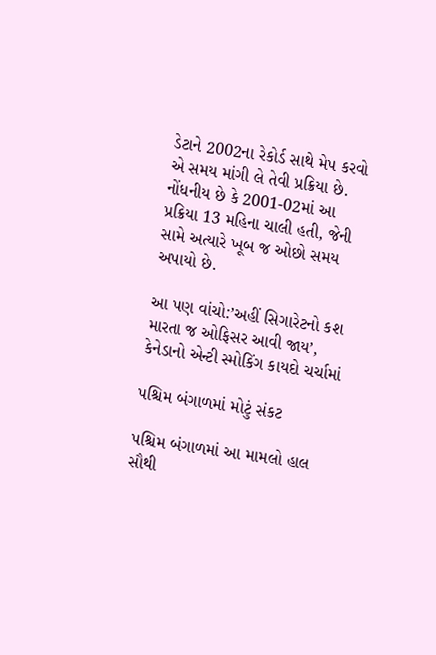ડેટાને 2002ના રેકોર્ડ સાથે મેપ કરવો એ સમય માંગી લે તેવી પ્રક્રિયા છે. નોંધનીય છે કે 2001-02માં આ પ્રક્રિયા 13 મહિના ચાલી હતી, જેની સામે અત્યારે ખૂબ જ ઓછો સમય અપાયો છે.

આ પણ વાંચો:’અહીં સિગારેટનો કશ મારતા જ ઓફિસર આવી જાય’, કેનેડાનો એન્ટી સ્મોકિંગ કાયદો ચર્ચામાં

પશ્ચિમ બંગાળમાં મોટું સંકટ

પશ્ચિમ બંગાળમાં આ મામલો હાલ સૌથી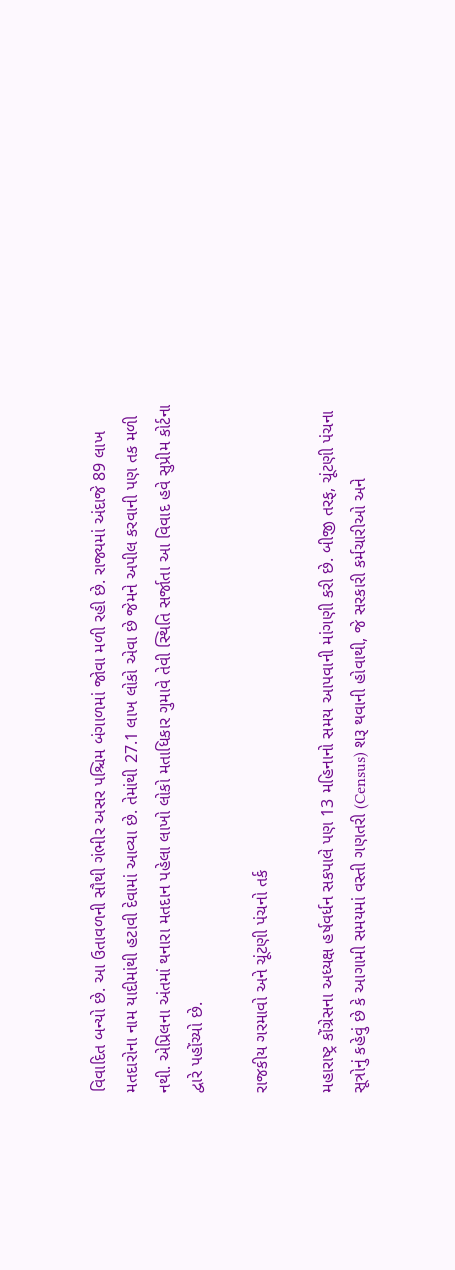વિવાદિત બન્યો છે. આ ઉતાવળની સૌથી ગંભીર અસર પશ્ચિમ બંગાળમાં જોવા મળી રહી છે. રાજ્યમાં અંદાજે 89 લાખ મતદારોના નામ યાદીમાંથી હટાવી દેવામાં આવ્યા છે. તેમાંથી 27.1 લાખ લોકો એવા છે જેમને અપીલ કરવાની પણ તક મળી નથી. એપ્રિલના અંતમાં થનારા મતદાન પહેલા લાખો લોકો મતાધિકાર ગુમાવે તેવી સ્થિતિ સર્જાતા આ વિવાદ હવે સુપ્રીમ કોર્ટના દ્વારે પહોંચ્યો છે.

રાજકીય ગરમાવો અને ચૂંટણી પંચનો તર્ક

મહારાષ્ટ્ર કોંગ્રેસના અધ્યક્ષ હર્ષવર્ધન સકપાલે પણ 13 મહિનાનો સમય આપવાની માંગણી કરી છે. બીજી તરફ, ચૂંટણી પંચના સૂત્રોનું કહેવું છે કે આગામી સમયમાં વસ્તી ગણતરી (Census) શરૂ થવાની હોવાથી, જે સરકારી કર્મચારીઓ અને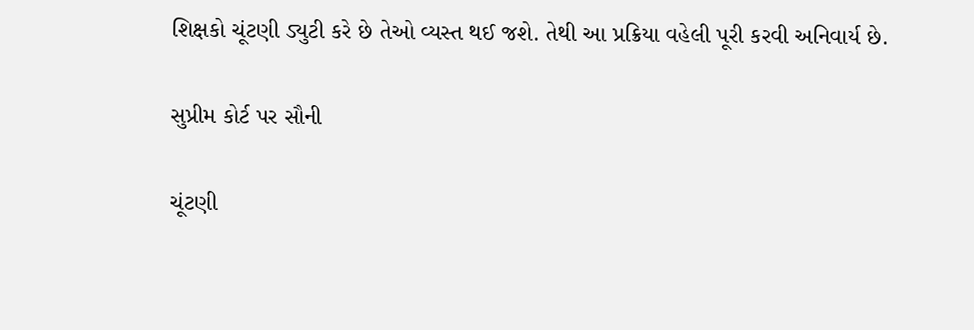શિક્ષકો ચૂંટણી ડ્યુટી કરે છે તેઓ વ્યસ્ત થઈ જશે. તેથી આ પ્રક્રિયા વહેલી પૂરી કરવી અનિવાર્ય છે.

સુપ્રીમ કોર્ટ પર સૌની

ચૂંટણી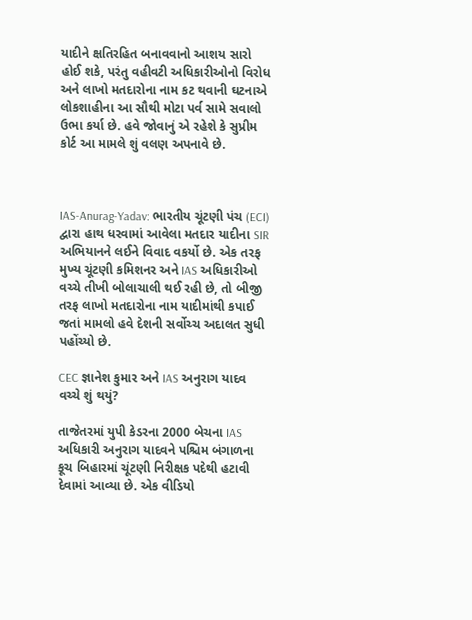યાદીને ક્ષતિરહિત બનાવવાનો આશય સારો હોઈ શકે, પરંતુ વહીવટી અધિકારીઓનો વિરોધ અને લાખો મતદારોના નામ કટ થવાની ઘટનાએ લોકશાહીના આ સૌથી મોટા પર્વ સામે સવાલો ઉભા કર્યા છે. હવે જોવાનું એ રહેશે કે સુપ્રીમ કોર્ટ આ મામલે શું વલણ અપનાવે છે.



IAS-Anurag-Yadav: ભારતીય ચૂંટણી પંચ (ECI) દ્વારા હાથ ધરવામાં આવેલા મતદાર યાદીના SIR અભિયાનને લઈને વિવાદ વકર્યો છે. એક તરફ મુખ્ય ચૂંટણી કમિશનર અને IAS અધિકારીઓ વચ્ચે તીખી બોલાચાલી થઈ રહી છે, તો બીજી તરફ લાખો મતદારોના નામ યાદીમાંથી કપાઈ જતાં મામલો હવે દેશની સર્વોચ્ચ અદાલત સુધી પહોંચ્યો છે.

CEC જ્ઞાનેશ કુમાર અને IAS અનુરાગ યાદવ વચ્ચે શું થયું?

તાજેતરમાં યુપી કેડરના 2000 બેચના IAS અધિકારી અનુરાગ યાદવને પશ્ચિમ બંગાળના કૂચ બિહારમાં ચૂંટણી નિરીક્ષક પદેથી હટાવી દેવામાં આવ્યા છે. એક વીડિયો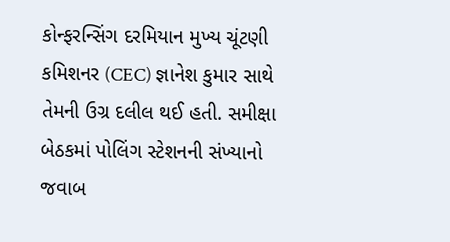કોન્ફરન્સિંગ દરમિયાન મુખ્ય ચૂંટણી કમિશનર (CEC) જ્ઞાનેશ કુમાર સાથે તેમની ઉગ્ર દલીલ થઈ હતી. સમીક્ષા બેઠકમાં પોલિંગ સ્ટેશનની સંખ્યાનો જવાબ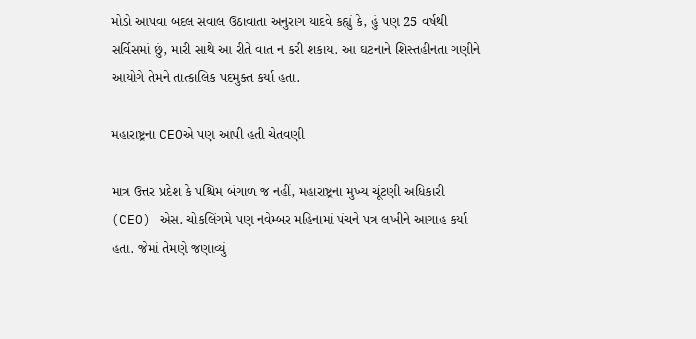મોડો આપવા બદલ સવાલ ઉઠાવાતા અનુરાગ યાદવે કહ્યું કે, હું પણ 25 વર્ષથી સર્વિસમાં છું, મારી સાથે આ રીતે વાત ન કરી શકાય. આ ઘટનાને શિસ્તહીનતા ગણીને આયોગે તેમને તાત્કાલિક પદમુક્ત કર્યા હતા.

મહારાષ્ટ્રના CEOએ પણ આપી હતી ચેતવણી

માત્ર ઉત્તર પ્રદેશ કે પશ્ચિમ બંગાળ જ નહીં, મહારાષ્ટ્રના મુખ્ય ચૂંટણી અધિકારી (CEO) એસ. ચોકલિંગમે પણ નવેમ્બર મહિનામાં પંચને પત્ર લખીને આગાહ કર્યા હતા. જેમાં તેમણે જણાવ્યું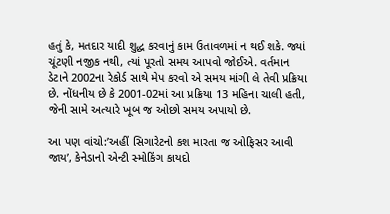હતું કે, મતદાર યાદી શુદ્ધ કરવાનું કામ ઉતાવળમાં ન થઈ શકે. જ્યાં ચૂંટણી નજીક નથી, ત્યાં પૂરતો સમય આપવો જોઈએ. વર્તમાન ડેટાને 2002ના રેકોર્ડ સાથે મેપ કરવો એ સમય માંગી લે તેવી પ્રક્રિયા છે. નોંધનીય છે કે 2001-02માં આ પ્રક્રિયા 13 મહિના ચાલી હતી, જેની સામે અત્યારે ખૂબ જ ઓછો સમય અપાયો છે.

આ પણ વાંચો:’અહીં સિગારેટનો કશ મારતા જ ઓફિસર આવી જાય’, કેનેડાનો એન્ટી સ્મોકિંગ કાયદો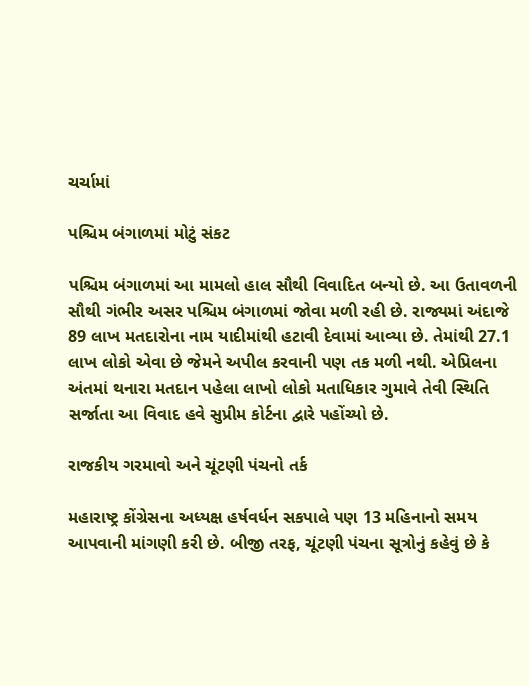ચર્ચામાં

પશ્ચિમ બંગાળમાં મોટું સંકટ

પશ્ચિમ બંગાળમાં આ મામલો હાલ સૌથી વિવાદિત બન્યો છે. આ ઉતાવળની સૌથી ગંભીર અસર પશ્ચિમ બંગાળમાં જોવા મળી રહી છે. રાજ્યમાં અંદાજે 89 લાખ મતદારોના નામ યાદીમાંથી હટાવી દેવામાં આવ્યા છે. તેમાંથી 27.1 લાખ લોકો એવા છે જેમને અપીલ કરવાની પણ તક મળી નથી. એપ્રિલના અંતમાં થનારા મતદાન પહેલા લાખો લોકો મતાધિકાર ગુમાવે તેવી સ્થિતિ સર્જાતા આ વિવાદ હવે સુપ્રીમ કોર્ટના દ્વારે પહોંચ્યો છે.

રાજકીય ગરમાવો અને ચૂંટણી પંચનો તર્ક

મહારાષ્ટ્ર કોંગ્રેસના અધ્યક્ષ હર્ષવર્ધન સકપાલે પણ 13 મહિનાનો સમય આપવાની માંગણી કરી છે. બીજી તરફ, ચૂંટણી પંચના સૂત્રોનું કહેવું છે કે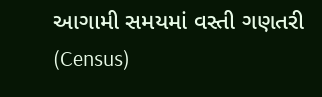આગામી સમયમાં વસ્તી ગણતરી (Census)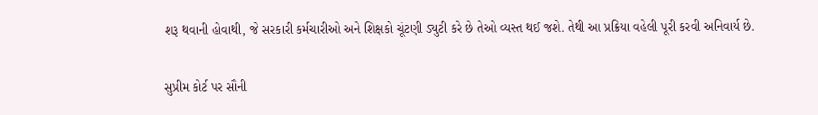શરૂ થવાની હોવાથી, જે સરકારી કર્મચારીઓ અને શિક્ષકો ચૂંટણી ડ્યુટી કરે છે તેઓ વ્યસ્ત થઈ જશે. તેથી આ પ્રક્રિયા વહેલી પૂરી કરવી અનિવાર્ય છે.

સુપ્રીમ કોર્ટ પર સૌની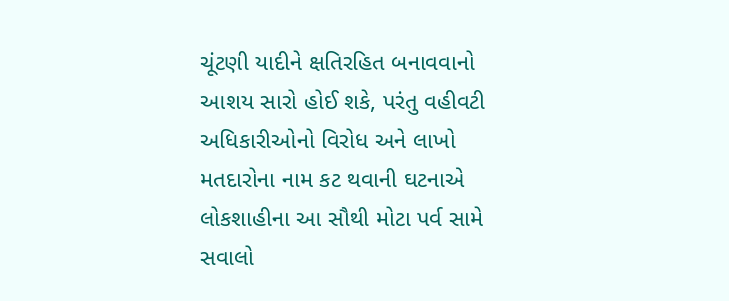ચૂંટણી યાદીને ક્ષતિરહિત બનાવવાનો આશય સારો હોઈ શકે, પરંતુ વહીવટી અધિકારીઓનો વિરોધ અને લાખો મતદારોના નામ કટ થવાની ઘટનાએ લોકશાહીના આ સૌથી મોટા પર્વ સામે સવાલો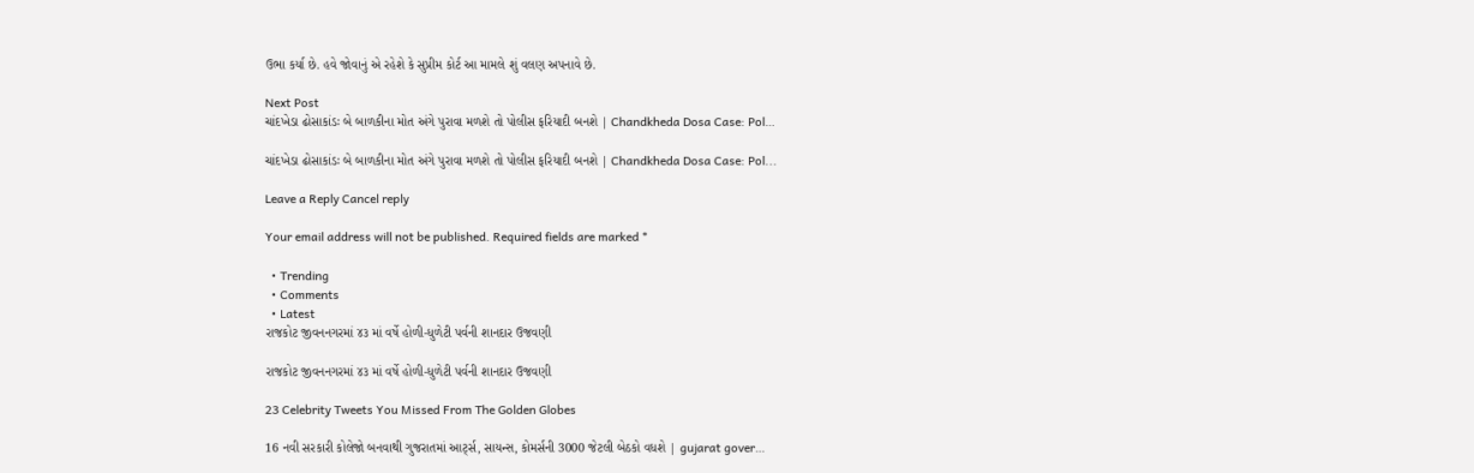ઉભા કર્યા છે. હવે જોવાનું એ રહેશે કે સુપ્રીમ કોર્ટ આ મામલે શું વલણ અપનાવે છે.

Next Post
ચાંદખેડા ઢોસાકાંડઃ બે બાળકીના મોત અંગે પુરાવા મળશે તો પોલીસ ફરિયાદી બનશે | Chandkheda Dosa Case: Pol…

ચાંદખેડા ઢોસાકાંડઃ બે બાળકીના મોત અંગે પુરાવા મળશે તો પોલીસ ફરિયાદી બનશે | Chandkheda Dosa Case: Pol...

Leave a Reply Cancel reply

Your email address will not be published. Required fields are marked *

  • Trending
  • Comments
  • Latest
રાજકોટ જીવનનગરમાં ૪૩ માં વર્ષે હોળી-ધુળેટી પર્વની શાનદાર ઉજવણી

રાજકોટ જીવનનગરમાં ૪૩ માં વર્ષે હોળી-ધુળેટી પર્વની શાનદાર ઉજવણી

23 Celebrity Tweets You Missed From The Golden Globes

16 નવી સરકારી કોલેજો બનવાથી ગુજરાતમાં આર્ટ્સ, સાયન્સ, કોમર્સની 3000 જેટલી બેઠકો વધશે | gujarat gover…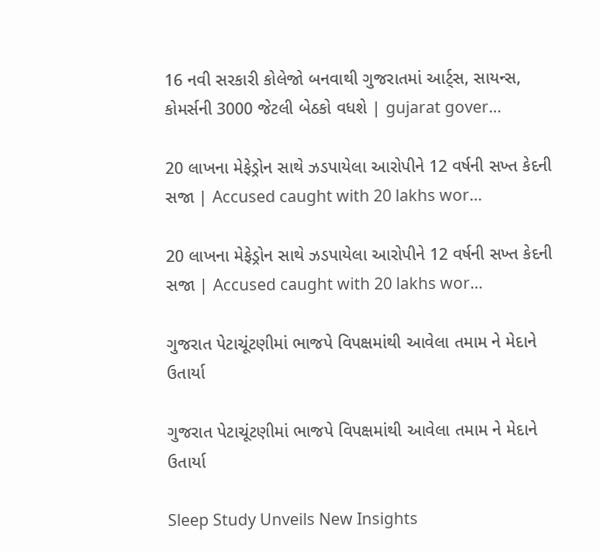16 નવી સરકારી કોલેજો બનવાથી ગુજરાતમાં આર્ટ્સ, સાયન્સ, કોમર્સની 3000 જેટલી બેઠકો વધશે | gujarat gover…

20 લાખના મેફેડ્રોન સાથે ઝડપાયેલા આરોપીને 12 વર્ષની સખ્ત કેદની સજા | Accused caught with 20 lakhs wor…

20 લાખના મેફેડ્રોન સાથે ઝડપાયેલા આરોપીને 12 વર્ષની સખ્ત કેદની સજા | Accused caught with 20 lakhs wor…

ગુજરાત પેટાચૂંટણીમાં ભાજપે વિપક્ષમાંથી આવેલા તમામ ને મેદાને ઉતાર્યા

ગુજરાત પેટાચૂંટણીમાં ભાજપે વિપક્ષમાંથી આવેલા તમામ ને મેદાને ઉતાર્યા

Sleep Study Unveils New Insights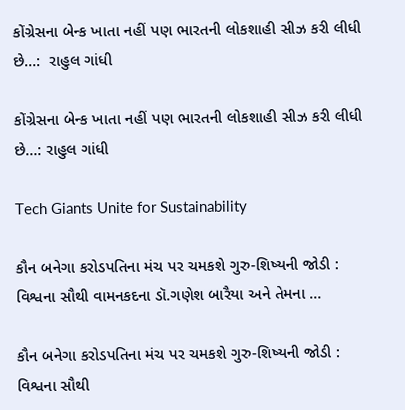કોંગ્રેસના બેન્ક ખાતા નહીં પણ ભારતની લોકશાહી સીઝ કરી લીધી છે…:  રાહુલ ગાંધી

કોંગ્રેસના બેન્ક ખાતા નહીં પણ ભારતની લોકશાહી સીઝ કરી લીધી છે…: રાહુલ ગાંધી

Tech Giants Unite for Sustainability

કૌન બનેગા કરોડપતિના મંચ પર ચમકશે ગુરુ-શિષ્યની જોડી : વિશ્વના સૌથી વામનકદના ડૉ.ગણેશ બારૈયા અને તેમના …

કૌન બનેગા કરોડપતિના મંચ પર ચમકશે ગુરુ-શિષ્યની જોડી : વિશ્વના સૌથી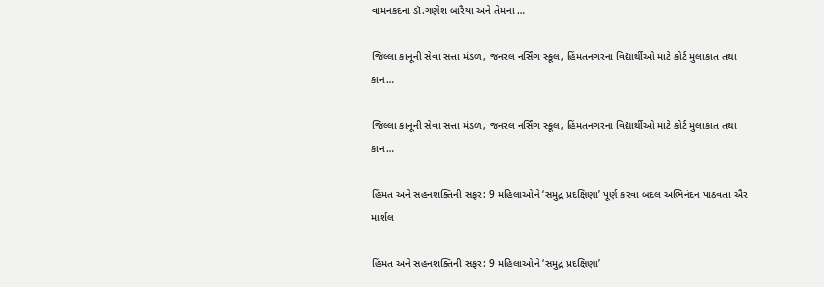વામનકદના ડૉ.ગણેશ બારૈયા અને તેમના …

જિલ્લા કાનૂની સેવા સત્તા મંડળ, જનરલ નર્સિંગ સ્કૂલ, હિંમતનગરના વિદ્યાર્થીઓ માટે કોર્ટ મુલાકાત તથા કાન…

જિલ્લા કાનૂની સેવા સત્તા મંડળ, જનરલ નર્સિંગ સ્કૂલ, હિંમતનગરના વિદ્યાર્થીઓ માટે કોર્ટ મુલાકાત તથા કાન…

હિંમત અને સહનશક્તિની સફર: 9 મહિલાઓને ‘સમુદ્ર પ્રદક્ષિણા’ પૂર્ણ કરવા બદલ અભિનંદન પાઠવતા ઐર માર્શલ

હિંમત અને સહનશક્તિની સફર: 9 મહિલાઓને ‘સમુદ્ર પ્રદક્ષિણા’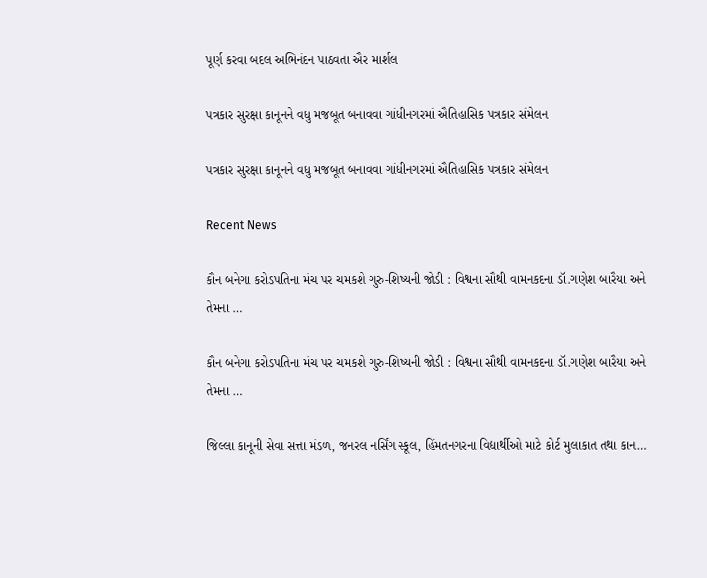પૂર્ણ કરવા બદલ અભિનંદન પાઠવતા ઐર માર્શલ

પત્રકાર સુરક્ષા કાનૂનને વધુ મજબૂત બનાવવા ગાંધીનગરમાં ઐતિહાસિક પત્રકાર સંમેલન

પત્રકાર સુરક્ષા કાનૂનને વધુ મજબૂત બનાવવા ગાંધીનગરમાં ઐતિહાસિક પત્રકાર સંમેલન

Recent News

કૌન બનેગા કરોડપતિના મંચ પર ચમકશે ગુરુ-શિષ્યની જોડી : વિશ્વના સૌથી વામનકદના ડૉ.ગણેશ બારૈયા અને તેમના …

કૌન બનેગા કરોડપતિના મંચ પર ચમકશે ગુરુ-શિષ્યની જોડી : વિશ્વના સૌથી વામનકદના ડૉ.ગણેશ બારૈયા અને તેમના …

જિલ્લા કાનૂની સેવા સત્તા મંડળ, જનરલ નર્સિંગ સ્કૂલ, હિંમતનગરના વિદ્યાર્થીઓ માટે કોર્ટ મુલાકાત તથા કાન…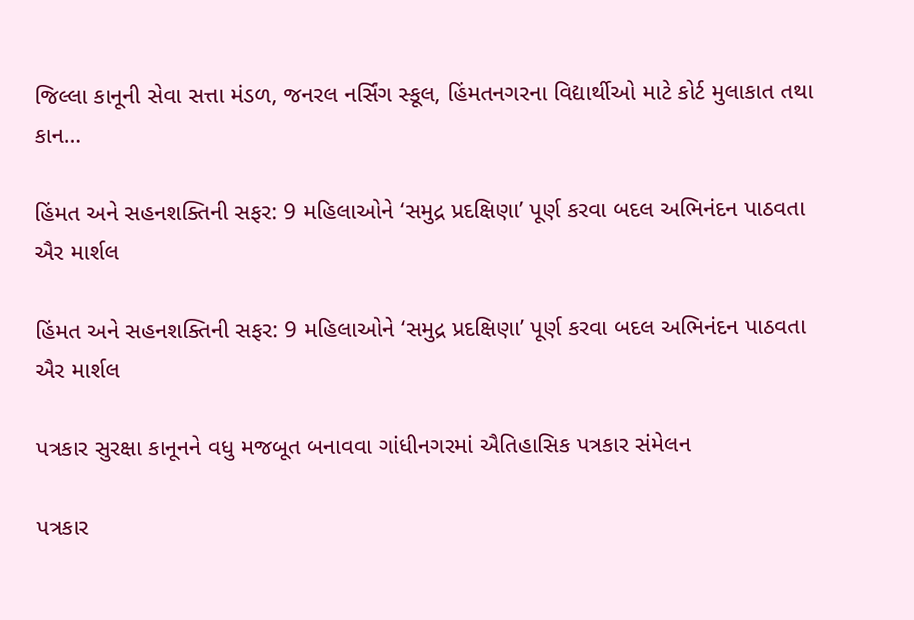જિલ્લા કાનૂની સેવા સત્તા મંડળ, જનરલ નર્સિંગ સ્કૂલ, હિંમતનગરના વિદ્યાર્થીઓ માટે કોર્ટ મુલાકાત તથા કાન…

હિંમત અને સહનશક્તિની સફર: 9 મહિલાઓને ‘સમુદ્ર પ્રદક્ષિણા’ પૂર્ણ કરવા બદલ અભિનંદન પાઠવતા ઐર માર્શલ

હિંમત અને સહનશક્તિની સફર: 9 મહિલાઓને ‘સમુદ્ર પ્રદક્ષિણા’ પૂર્ણ કરવા બદલ અભિનંદન પાઠવતા ઐર માર્શલ

પત્રકાર સુરક્ષા કાનૂનને વધુ મજબૂત બનાવવા ગાંધીનગરમાં ઐતિહાસિક પત્રકાર સંમેલન

પત્રકાર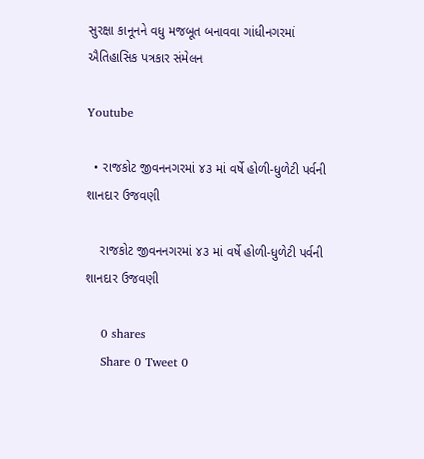સુરક્ષા કાનૂનને વધુ મજબૂત બનાવવા ગાંધીનગરમાં ઐતિહાસિક પત્રકાર સંમેલન

Youtube

  • રાજકોટ જીવનનગરમાં ૪૩ માં વર્ષે હોળી-ધુળેટી પર્વની શાનદાર ઉજવણી

    રાજકોટ જીવનનગરમાં ૪૩ માં વર્ષે હોળી-ધુળેટી પર્વની શાનદાર ઉજવણી

    0 shares
    Share 0 Tweet 0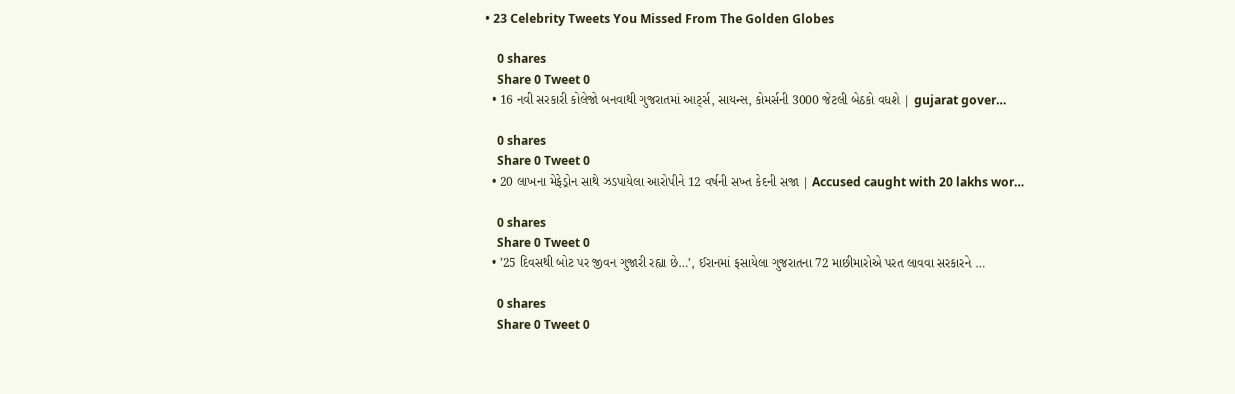• 23 Celebrity Tweets You Missed From The Golden Globes

    0 shares
    Share 0 Tweet 0
  • 16 નવી સરકારી કોલેજો બનવાથી ગુજરાતમાં આર્ટ્સ, સાયન્સ, કોમર્સની 3000 જેટલી બેઠકો વધશે | gujarat gover…

    0 shares
    Share 0 Tweet 0
  • 20 લાખના મેફેડ્રોન સાથે ઝડપાયેલા આરોપીને 12 વર્ષની સખ્ત કેદની સજા | Accused caught with 20 lakhs wor…

    0 shares
    Share 0 Tweet 0
  • ’25 દિવસથી બોટ પર જીવન ગુજારી રહ્યા છે…’, ઈરાનમાં ફસાયેલા ગુજરાતના 72 માછીમારોએ પરત લાવવા સરકારને …

    0 shares
    Share 0 Tweet 0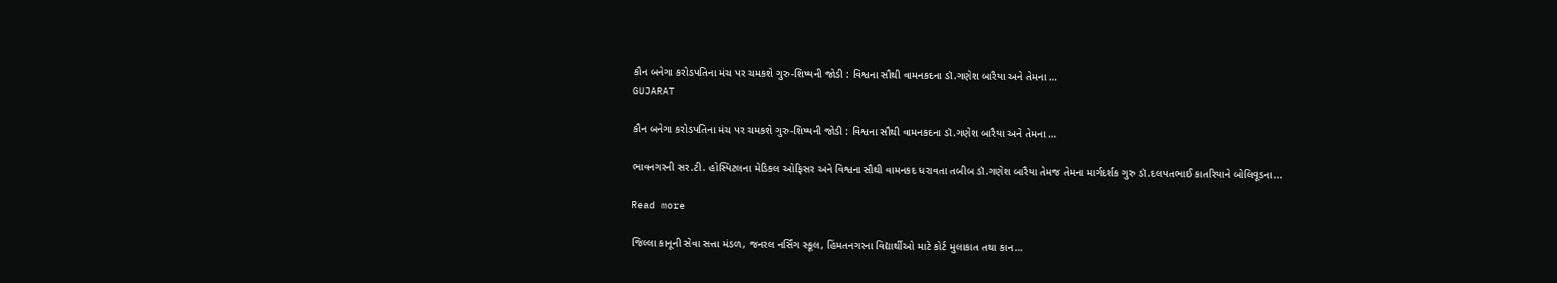કૌન બનેગા કરોડપતિના મંચ પર ચમકશે ગુરુ-શિષ્યની જોડી : વિશ્વના સૌથી વામનકદના ડૉ.ગણેશ બારૈયા અને તેમના …
GUJARAT

કૌન બનેગા કરોડપતિના મંચ પર ચમકશે ગુરુ-શિષ્યની જોડી : વિશ્વના સૌથી વામનકદના ડૉ.ગણેશ બારૈયા અને તેમના …

ભાવનગરની સર.ટી. હોસ્પિટલના મેડિકલ ઓફિસર અને વિશ્વના સૌથી વામનકદ ધરાવતા તબીબ ડૉ.ગણેશ બારૈયા તેમજ તેમના માર્ગદર્શક ગુરુ ડૉ.દલપતભાઈ કાતરિયાને બોલિવૂડના...

Read more

જિલ્લા કાનૂની સેવા સત્તા મંડળ, જનરલ નર્સિંગ સ્કૂલ, હિંમતનગરના વિદ્યાર્થીઓ માટે કોર્ટ મુલાકાત તથા કાન…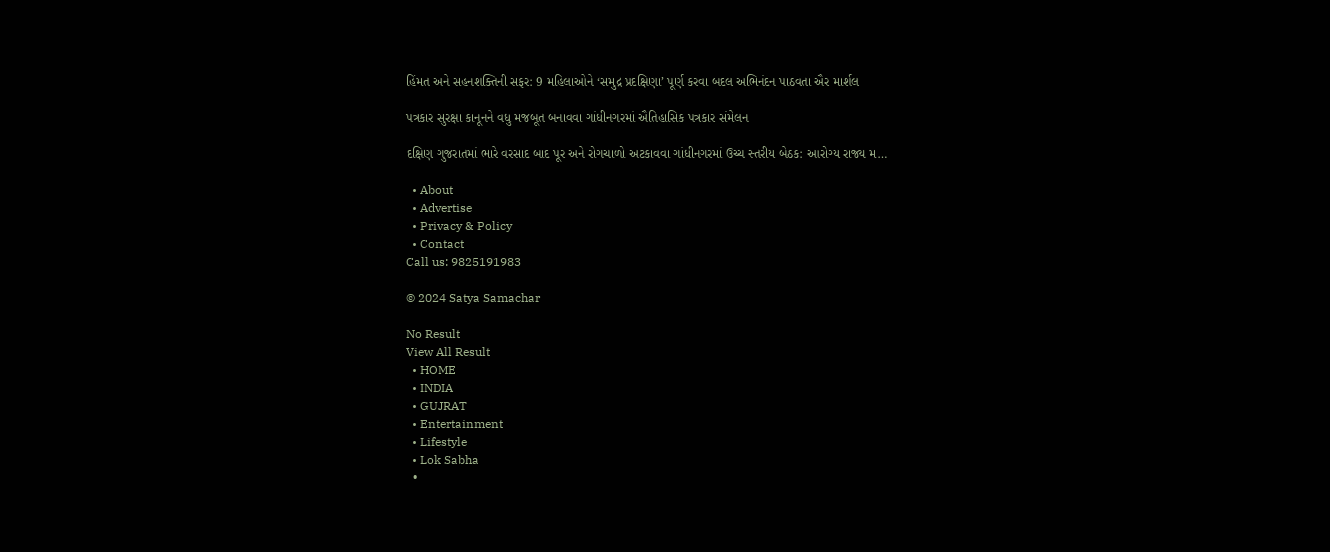હિંમત અને સહનશક્તિની સફર: 9 મહિલાઓને ‘સમુદ્ર પ્રદક્ષિણા’ પૂર્ણ કરવા બદલ અભિનંદન પાઠવતા ઐર માર્શલ

પત્રકાર સુરક્ષા કાનૂનને વધુ મજબૂત બનાવવા ગાંધીનગરમાં ઐતિહાસિક પત્રકાર સંમેલન

દક્ષિણ ગુજરાતમાં ભારે વરસાદ બાદ પૂર અને રોગચાળો અટકાવવા ગાંધીનગરમાં ઉચ્ચ સ્તરીય બેઠક: આરોગ્ય રાજ્ય મ…

  • About
  • Advertise
  • Privacy & Policy
  • Contact
Call us: 9825191983

© 2024 Satya Samachar

No Result
View All Result
  • HOME
  • INDIA
  • GUJRAT
  • Entertainment
  • Lifestyle
  • Lok Sabha
  •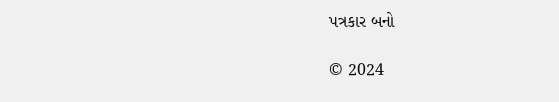પત્રકાર બનો

© 2024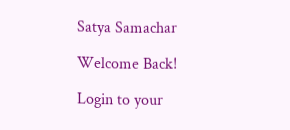Satya Samachar

Welcome Back!

Login to your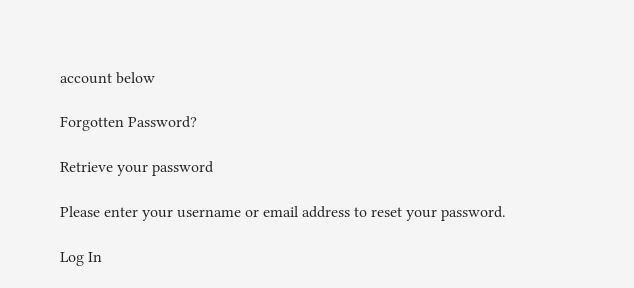account below

Forgotten Password?

Retrieve your password

Please enter your username or email address to reset your password.

Log In